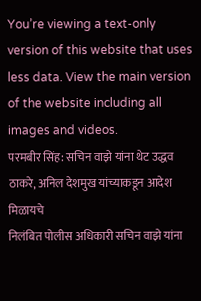You’re viewing a text-only version of this website that uses less data. View the main version of the website including all images and videos.
परमबीर सिंह: सचिन वाझे यांना थेट उद्धव ठाकरे, अनिल देशमुख यांच्याकडून आदेश मिळायचे
निलंबित पोलीस अधिकारी सचिन वाझे यांना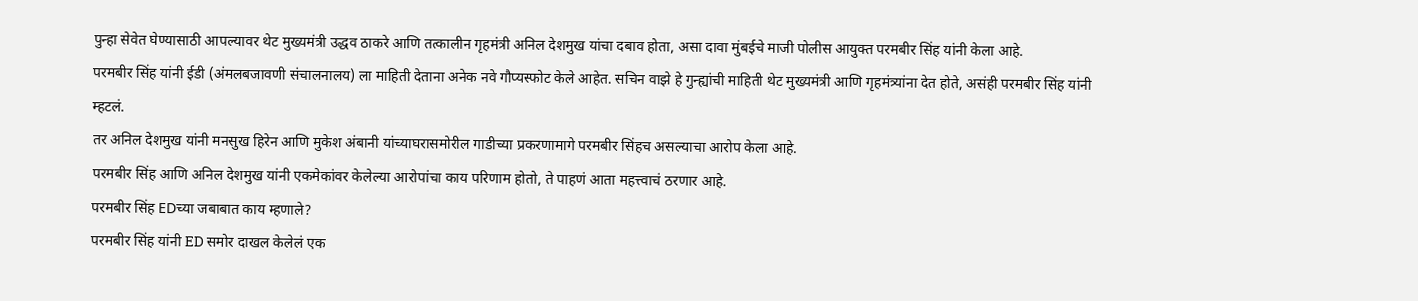पुन्हा सेवेत घेण्यासाठी आपल्यावर थेट मुख्यमंत्री उद्धव ठाकरे आणि तत्कालीन गृहमंत्री अनिल देशमुख यांचा दबाव होता, असा दावा मुंबईचे माजी पोलीस आयुक्त परमबीर सिंह यांनी केला आहे.
परमबीर सिंह यांनी ईडी (अंमलबजावणी संचालनालय) ला माहिती देताना अनेक नवे गौप्यस्फोट केले आहेत. सचिन वाझे हे गुन्ह्यांची माहिती थेट मुख्यमंत्री आणि गृहमंत्र्यांना देत होते, असंही परमबीर सिंह यांनी म्हटलं.
तर अनिल देशमुख यांनी मनसुख हिरेन आणि मुकेश अंबानी यांच्याघरासमोरील गाडीच्या प्रकरणामागे परमबीर सिंहच असल्याचा आरोप केला आहे.
परमबीर सिंह आणि अनिल देशमुख यांनी एकमेकांवर केलेल्या आरोपांचा काय परिणाम होतो, ते पाहणं आता महत्त्वाचं ठरणार आहे.
परमबीर सिंह EDच्या जबाबात काय म्हणाले?
परमबीर सिंह यांनी ED समोर दाखल केलेलं एक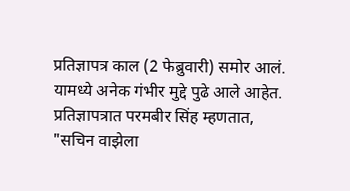प्रतिज्ञापत्र काल (2 फेब्रुवारी) समोर आलं.
यामध्ये अनेक गंभीर मुद्दे पुढे आले आहेत. प्रतिज्ञापत्रात परमबीर सिंह म्हणतात, "सचिन वाझेला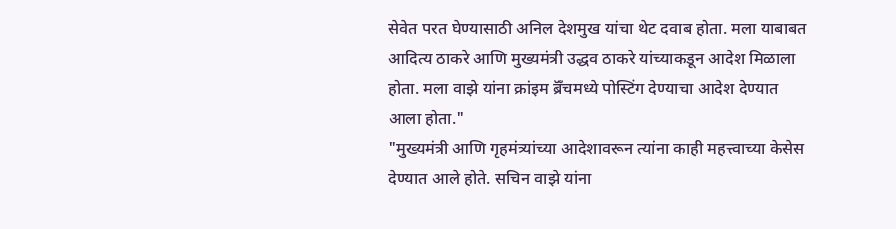सेवेत परत घेण्यासाठी अनिल देशमुख यांचा थेट दवाब होता. मला याबाबत आदित्य ठाकरे आणि मुख्यमंत्री उद्धव ठाकरे यांच्याकडून आदेश मिळाला होता. मला वाझे यांना क्रांइम ब्रॅँचमध्ये पोस्टिंग देण्याचा आदेश देण्यात आला होता."
"मुख्यमंत्री आणि गृहमंत्र्यांच्या आदेशावरून त्यांना काही महत्त्वाच्या केसेस देण्यात आले होते. सचिन वाझे यांना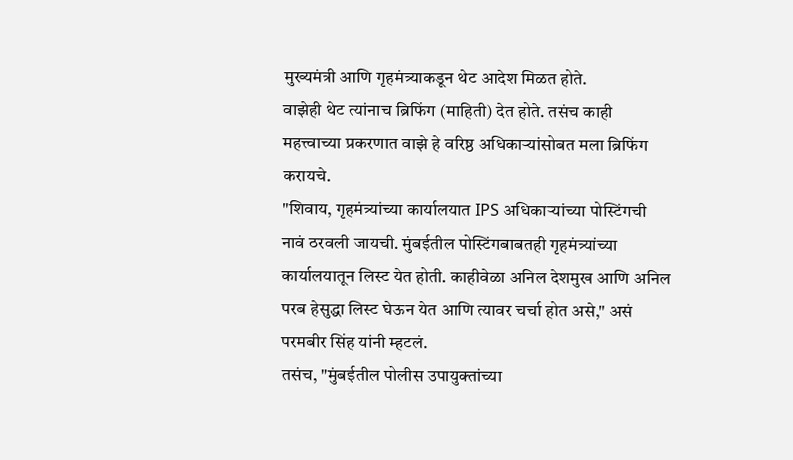मुख्यमंत्री आणि गृहमंत्र्याकडून थेट आदेश मिळत होते.
वाझेही थेट त्यांनाच ब्रिफिंग (माहिती) देत होते. तसंच काही महत्त्वाच्या प्रकरणात वाझे हे वरिष्ठ अधिकाऱ्यांसोबत मला ब्रिफिंग करायचे.
"शिवाय, गृहमंत्र्यांच्या कार्यालयात IPS अधिकाऱ्यांच्या पोस्टिंगची नावं ठरवली जायची. मुंबईतील पोस्टिंगबाबतही गृहमंत्र्यांच्या कार्यालयातून लिस्ट येत होती. काहीवेळा अनिल देशमुख आणि अनिल परब हेसुद्धा लिस्ट घेऊन येत आणि त्यावर चर्चा होत असे," असं परमबीर सिंह यांनी म्हटलं.
तसंच, "मुंबईतील पोलीस उपायुक्तांच्या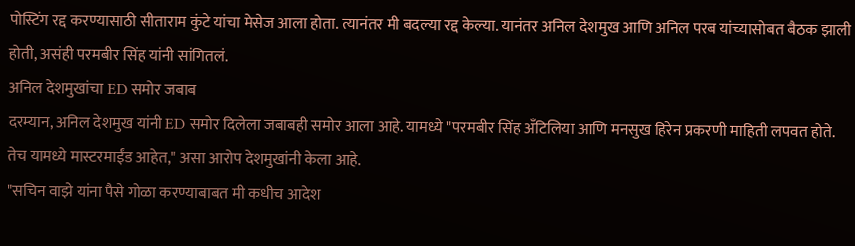पोस्टिंग रद्द करण्यासाठी सीताराम कुंटे यांचा मेसेज आला होता. त्यानंतर मी बदल्या रद्द केल्या. यानंतर अनिल देशमुख आणि अनिल परब यांच्यासोबत बैठक झाली होती, असंही परमबीर सिंह यांनी सांगितलं.
अनिल देशमुखांचा ED समोर जबाब
दरम्यान, अनिल देशमुख यांनी ED समोर दिलेला जबाबही समोर आला आहे. यामध्ये "परमबीर सिंह अँटिलिया आणि मनसुख हिरेन प्रकरणी माहिती लपवत होते. तेच यामध्ये मास्टरमाईंड आहेत," असा आरोप देशमुखांनी केला आहे.
"सचिन वाझे यांना पैसे गोळा करण्याबाबत मी कधीच आदेश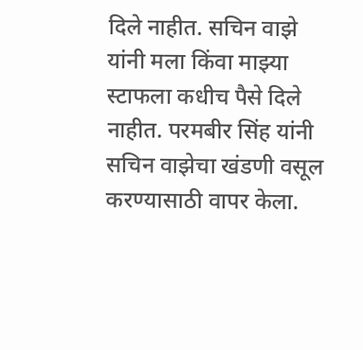दिले नाहीत. सचिन वाझे यांनी मला किंवा माझ्या स्टाफला कधीच पैसे दिले नाहीत. परमबीर सिंह यांनी सचिन वाझेचा खंडणी वसूल करण्यासाठी वापर केला.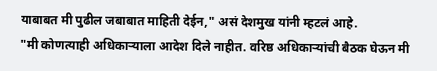याबाबत मी पुढील जबाबात माहिती देईन," असं देशमुख यांनी म्हटलं आहे.
"मी कोणत्याही अधिकाऱ्याला आदेश दिले नाहीत. वरिष्ठ अधिकाऱ्यांची बैठक घेऊन मी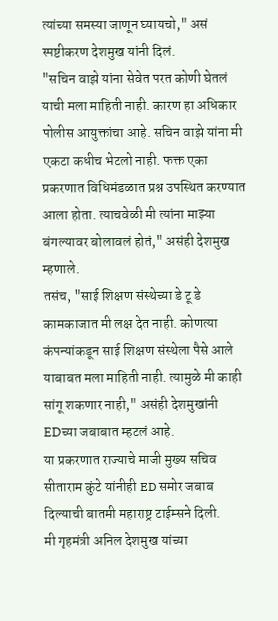त्यांच्या समस्या जाणून घ्यायचो," असं स्पष्टीकरण देशमुख यांनी दिलं.
"सचिन वाझे यांना सेवेत परत कोणी घेतलं याची मला माहिती नाही. कारण हा अधिकार पोलीस आयुक्तांचा आहे. सचिन वाझे यांना मी एकटा कधीच भेटलो नाही. फक्त एका प्रकरणात विधिमंडळात प्रश्न उपस्थित करण्यात आला होता. त्याचवेळी मी त्यांना माझ्या बंगल्यावर बोलावलं होतं," असंही देशमुख म्हणाले.
तसंच, "साई शिक्षण संस्थेच्या डे टू डे कामकाजात मी लक्ष देत नाही. कोणत्या कंपन्यांकडून साई शिक्षण संस्थेला पैसे आले याबाबत मला माहिती नाही. त्यामुळे मी काही सांगू शकणार नाही," असंही देशमुखांनी EDच्या जबाबात म्हटलं आहे.
या प्रकरणात राज्याचे माजी मुख्य सचिव सीताराम कुंटे यांनीही ED समोर जबाब दिल्याची बातमी महाराष्ट्र टाईम्सने दिली.
मी गृहमंत्री अनिल देशमुख यांच्या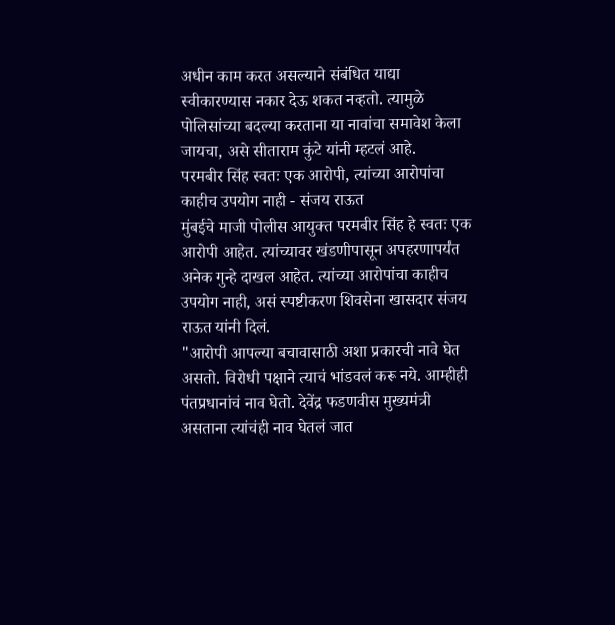अधीन काम करत असल्याने संबंधित याद्या स्वीकारण्यास नकार देऊ शकत नव्हतो. त्यामुळे पोलिसांच्या बदल्या करताना या नावांचा समावेश केला जायचा, असे सीताराम कुंटे यांनी म्हटलं आहे.
परमबीर सिंह स्वतः एक आरोपी, त्यांच्या आरोपांचा काहीच उपयोग नाही - संजय राऊत
मुंबईचे माजी पोलीस आयुक्त परमबीर सिंह हे स्वतः एक आरोपी आहेत. त्यांच्यावर खंडणीपासून अपहरणापर्यंत अनेक गुन्हे दाखल आहेत. त्यांच्या आरोपांचा काहीच उपयोग नाही, असं स्पष्टीकरण शिवसेना खासदार संजय राऊत यांनी दिलं.
"आरोपी आपल्या बचावासाठी अशा प्रकारची नावे घेत असतो. विरोधी पक्षाने त्याचं भांडवलं करू नये. आम्हीही पंतप्रधानांचं नाव घेतो. देवेंद्र फडणवीस मुख्यमंत्री असताना त्यांचंही नाव घेतलं जात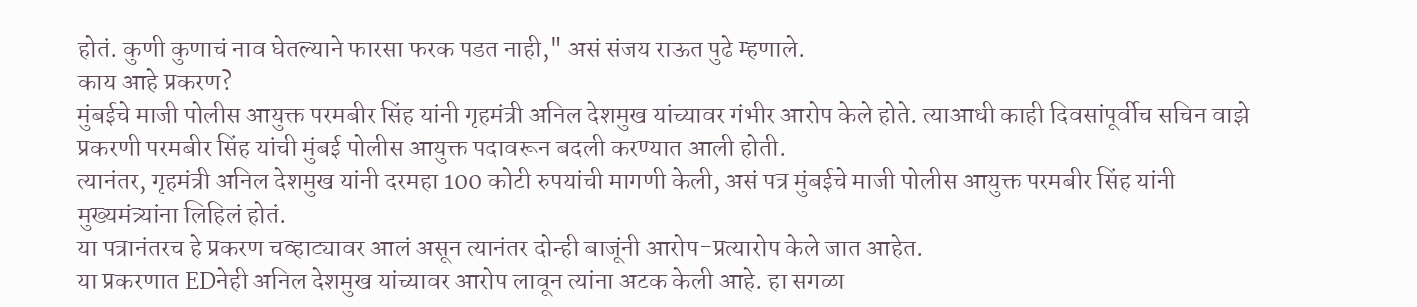होतं. कुणी कुणाचं नाव घेतल्याने फारसा फरक पडत नाही," असं संजय राऊत पुढे म्हणाले.
काय आहे प्रकरण?
मुंबईचे माजी पोलीस आयुक्त परमबीर सिंह यांनी गृहमंत्री अनिल देशमुख यांच्यावर गंभीर आरोप केले होते. त्याआधी काही दिवसांपूर्वीच सचिन वाझे प्रकरणी परमबीर सिंह यांची मुंबई पोलीस आयुक्त पदावरून बदली करण्यात आली होती.
त्यानंतर, गृहमंत्री अनिल देशमुख यांनी दरमहा 100 कोटी रुपयांची मागणी केली, असं पत्र मुंबईचे माजी पोलीस आयुक्त परमबीर सिंह यांनी मुख्यमंत्र्यांना लिहिलं होतं.
या पत्रानंतरच हे प्रकरण चव्हाट्यावर आलं असून त्यानंतर दोन्ही बाजूंनी आरोप-प्रत्यारोप केले जात आहेत.
या प्रकरणात EDनेही अनिल देशमुख यांच्यावर आरोप लावून त्यांना अटक केली आहे. हा सगळा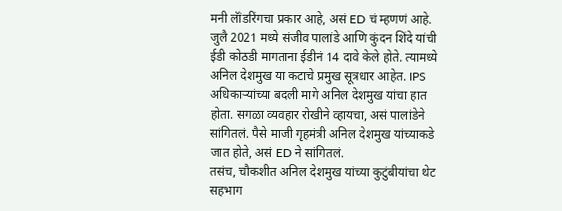मनी लॅांडरिंगचा प्रकार आहे, असं ED चं म्हणणं आहे.
जुलै 2021 मध्ये संजीव पालांडे आणि कुंदन शिंदे यांची ईडी कोठडी मागताना ईडीनं 14 दावे केले होते. त्यामध्ये अनिल देशमुख या कटाचे प्रमुख सूत्रधार आहेत. IPS अधिकाऱ्यांच्या बदली मागे अनिल देशमुख यांचा हात होता. सगळा व्यवहार रोखीने व्हायचा, असं पालांडेने सांगितलं. पैसे माजी गृहमंत्री अनिल देशमुख यांच्याकडे जात होते, असं ED ने सांगितलं.
तसंच, चौकशीत अनिल देशमुख यांच्या कुटुंबीयांचा थेट सहभाग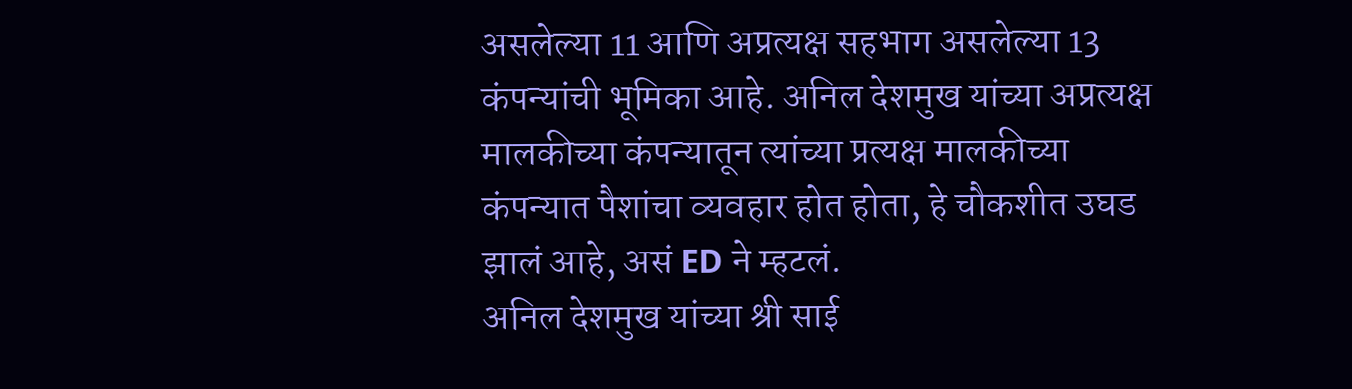असलेल्या 11 आणि अप्रत्यक्ष सहभाग असलेल्या 13 कंपन्यांची भूमिका आहे. अनिल देशमुख यांच्या अप्रत्यक्ष मालकीच्या कंपन्यातून त्यांच्या प्रत्यक्ष मालकीच्या कंपन्यात पैशांचा व्यवहार होत होता, हे चौकशीत उघड झालं आहे, असं ED ने म्हटलं.
अनिल देशमुख यांच्या श्री साई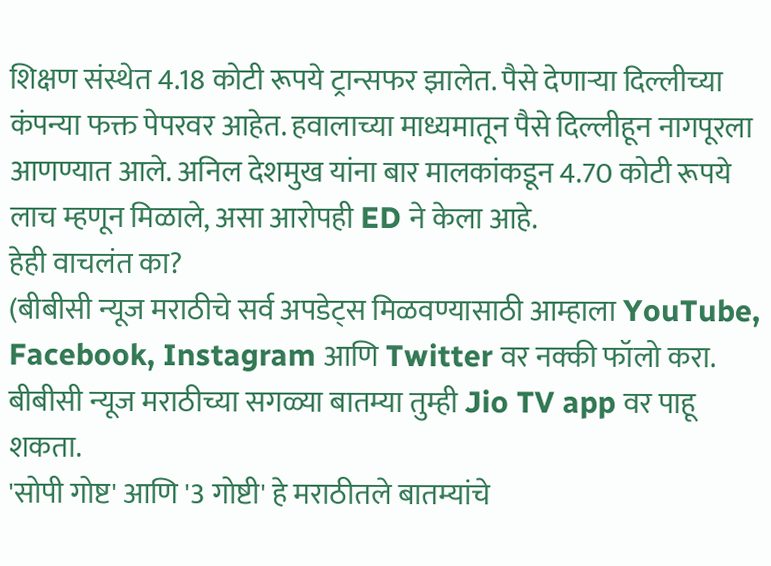शिक्षण संस्थेत 4.18 कोटी रूपये ट्रान्सफर झालेत. पैसे देणाऱ्या दिल्लीच्या कंपन्या फक्त पेपरवर आहेत. हवालाच्या माध्यमातून पैसे दिल्लीहून नागपूरला आणण्यात आले. अनिल देशमुख यांना बार मालकांकडून 4.70 कोटी रूपये लाच म्हणून मिळाले, असा आरोपही ED ने केला आहे.
हेही वाचलंत का?
(बीबीसी न्यूज मराठीचे सर्व अपडेट्स मिळवण्यासाठी आम्हाला YouTube, Facebook, Instagram आणि Twitter वर नक्की फॉलो करा.
बीबीसी न्यूज मराठीच्या सगळ्या बातम्या तुम्ही Jio TV app वर पाहू शकता.
'सोपी गोष्ट' आणि '3 गोष्टी' हे मराठीतले बातम्यांचे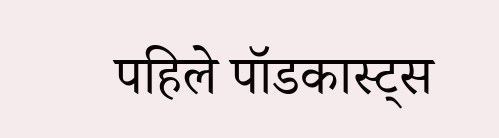पहिले पॉडकास्ट्स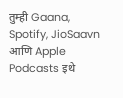तुम्ही Gaana, Spotify, JioSaavn आणि Apple Podcasts इथे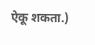ऐकू शकता.)